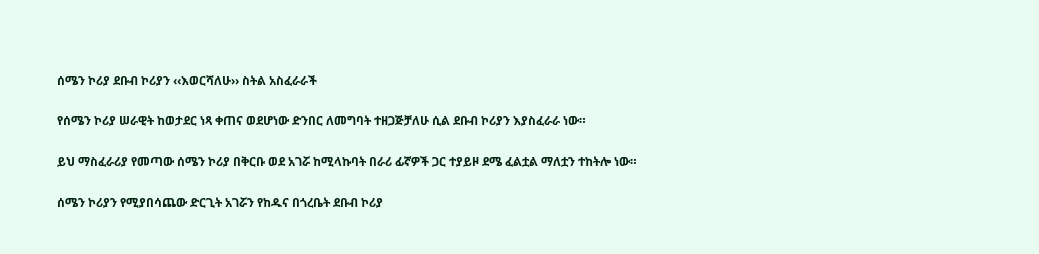ሰሜን ኮሪያ ደቡብ ኮሪያን ‹‹እወርሻለሁ›› ስትል አስፈራራች

የሰሜን ኮሪያ ሠራዊት ከወታደር ነጻ ቀጠና ወደሆነው ድንበር ለመግባት ተዘጋጅቻለሁ ሲል ደቡብ ኮሪያን እያስፈራራ ነው።

ይህ ማስፈራሪያ የመጣው ሰሜን ኮሪያ በቅርቡ ወደ አገሯ ከሚላኩባት በራሪ ፊኛዎች ጋር ተያይዞ ደሜ ፈልቷል ማለቷን ተከትሎ ነው።

ሰሜን ኮሪያን የሚያበሳጨው ድርጊት አገሯን የከዱና በጎረቤት ደቡብ ኮሪያ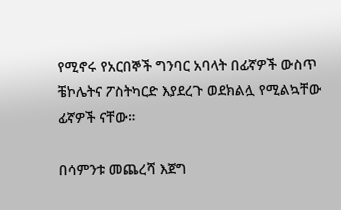የሚኖሩ የአርበኞች ግንባር አባላት በፊኛዎች ውስጥ ቼኮሌትና ፖስትካርድ እያደረጉ ወደክልሏ የሚልኳቸው ፊኛዎች ናቸው።

በሳምንቱ መጨረሻ እጀግ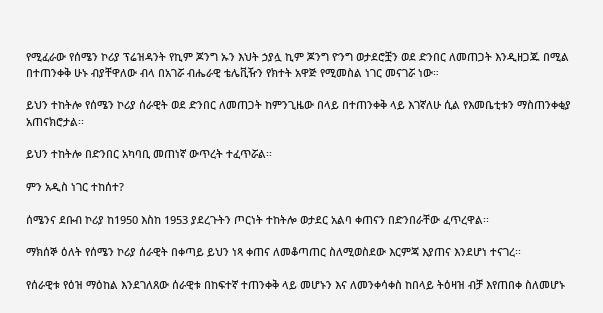የሚፈራው የሰሜን ኮሪያ ፕሬዝዳንት የኪም ጆንግ ኡን እህት ኃያሏ ኪም ጆንግ ዮንግ ወታደሮቿን ወደ ድንበር ለመጠጋት እንዲዘጋጁ በሚል በተጠንቀቅ ሁኑ ብያቸዋለው ብላ በአገሯ ብሔራዊ ቴሌቪዥን የክተት አዋጅ የሚመስል ነገር መናገሯ ነው።

ይህን ተከትሎ የሰሜን ኮሪያ ሰራዊት ወደ ድንበር ለመጠጋት ከምንጊዜው በላይ በተጠንቀቅ ላይ እገኛለሁ ሲል የእመቤቲቱን ማስጠንቀቂያ አጠናክሮታል፡፡

ይህን ተከትሎ በድንበር አካባቢ መጠነኛ ውጥረት ተፈጥሯል፡፡

ምን አዲስ ነገር ተከሰተ?

ሰሜንና ደቡብ ኮሪያ ከ1950 እስከ 1953 ያደረጉትን ጦርነት ተከትሎ ወታደር አልባ ቀጠናን በድንበራቸው ፈጥረዋል፡፡

ማክሰኞ ዕለት የሰሜን ኮሪያ ሰራዊት በቀጣይ ይህን ነጻ ቀጠና ለመቆጣጠር ስለሚወስደው እርምጃ እያጠና እንደሆነ ተናገረ፡፡

የሰራዊቱ የዕዝ ማዕከል እንደገለጸው ሰራዊቱ በከፍተኛ ተጠንቀቅ ላይ መሆኑን እና ለመንቀሳቀስ ከበላይ ትዕዛዝ ብቻ እየጠበቀ ስለመሆኑ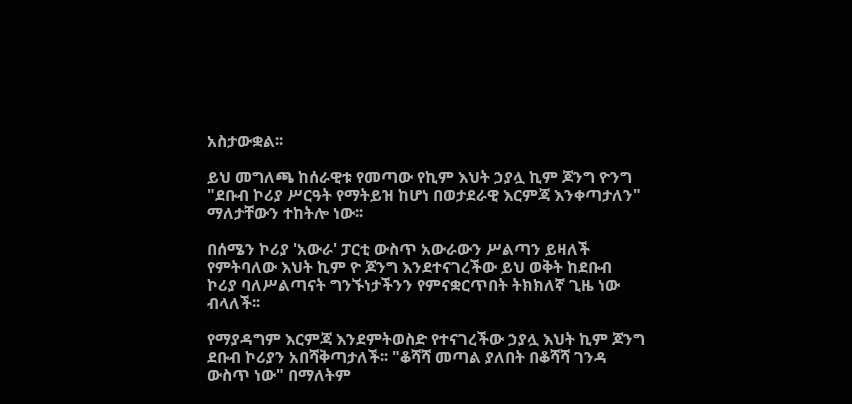አስታውቋል፡፡

ይህ መግለጫ ከሰራዊቱ የመጣው የኪም እህት ኃያሏ ኪም ጆንግ ዮንግ "ደቡብ ኮሪያ ሥርዓት የማትይዝ ከሆነ በወታደራዊ እርምጃ እንቀጣታለን" ማለታቸውን ተከትሎ ነው፡፡

በሰሜን ኮሪያ 'አውራ' ፓርቲ ውስጥ አውራውን ሥልጣን ይዛለች የምትባለው እህት ኪም ዮ ጆንግ እንደተናገረችው ይህ ወቅት ከደቡብ ኮሪያ ባለሥልጣናት ግንኙነታችንን የምናቋርጥበት ትክክለኛ ጊዜ ነው ብላለች፡፡

የማያዳግም እርምጃ እንደምትወስድ የተናገረችው ኃያሏ እህት ኪም ጆንግ ደቡብ ኮሪያን አበሻቅጣታለች፡፡ "ቆሻሻ መጣል ያለበት በቆሻሻ ገንዳ ውስጥ ነው" በማለትም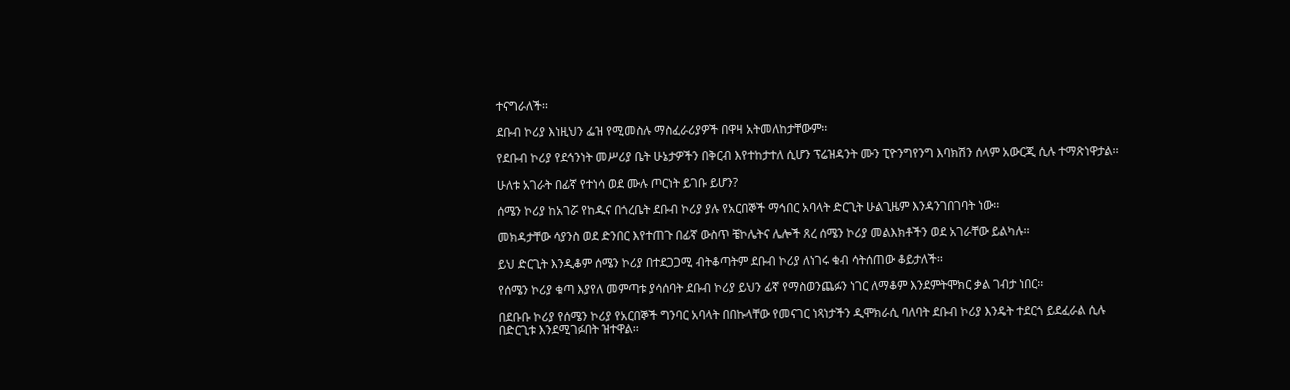ተናግራለች፡፡

ደቡብ ኮሪያ እነዚህን ፌዝ የሚመስሉ ማስፈራሪያዎች በዋዛ አትመለከታቸውም፡፡

የደቡብ ኮሪያ የደኅንነት መሥሪያ ቤት ሁኔታዎችን በቅርብ እየተከታተለ ሲሆን ፕሬዝዳንት ሙን ፒዮንግየንግ እባክሽን ሰላም አውርጂ ሲሉ ተማጽነዋታል፡፡

ሁለቱ አገራት በፊኛ የተነሳ ወደ ሙሉ ጦርነት ይገቡ ይሆን?

ሰሜን ኮሪያ ከአገሯ የከዱና በጎረቤት ደቡብ ኮሪያ ያሉ የአርበኞች ማኅበር አባላት ድርጊት ሁልጊዜም እንዳንገበገባት ነው፡፡

መክዳታቸው ሳያንስ ወደ ድንበር እየተጠጉ በፊኛ ውስጥ ቼኮሌትና ሌሎች ጸረ ሰሜን ኮሪያ መልእክቶችን ወደ አገራቸው ይልካሉ፡፡

ይህ ድርጊት እንዲቆም ሰሜን ኮሪያ በተደጋጋሚ ብትቆጣትም ደቡብ ኮሪያ ለነገሩ ቁብ ሳትሰጠው ቆይታለች፡፡

የሰሜን ኮሪያ ቁጣ እያየለ መምጣቱ ያሳሰባት ደቡብ ኮሪያ ይህን ፊኛ የማስወንጨፉን ነገር ለማቆም እንደምትሞክር ቃል ገብታ ነበር፡፡

በደቡቡ ኮሪያ የሰሜን ኮሪያ የአርበኞች ግንባር አባላት በበኩላቸው የመናገር ነጻነታችን ዲሞክራሲ ባለባት ደቡብ ኮሪያ እንዴት ተደርጎ ይደፈራል ሲሉ በድርጊቱ እንደሚገፉበት ዝተዋል፡፡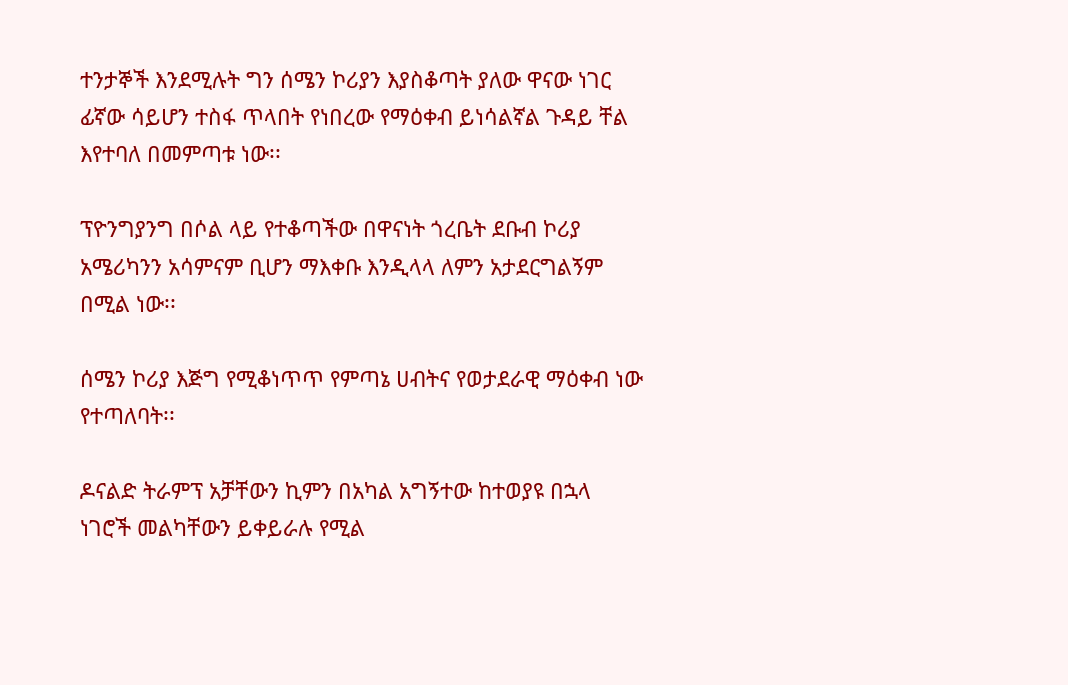ተንታኞች እንደሚሉት ግን ሰሜን ኮሪያን እያስቆጣት ያለው ዋናው ነገር ፊኛው ሳይሆን ተስፋ ጥላበት የነበረው የማዕቀብ ይነሳልኛል ጉዳይ ቸል እየተባለ በመምጣቱ ነው፡፡

ፕዮንግያንግ በሶል ላይ የተቆጣችው በዋናነት ጎረቤት ደቡብ ኮሪያ አሜሪካንን አሳምናም ቢሆን ማእቀቡ እንዲላላ ለምን አታደርግልኝም በሚል ነው፡፡

ሰሜን ኮሪያ እጅግ የሚቆነጥጥ የምጣኔ ሀብትና የወታደራዊ ማዕቀብ ነው የተጣለባት፡፡

ዶናልድ ትራምፕ አቻቸውን ኪምን በአካል አግኝተው ከተወያዩ በኋላ ነገሮች መልካቸውን ይቀይራሉ የሚል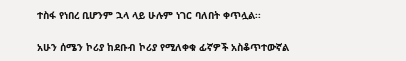ተስፋ የነበረ ቢሆንም ኋላ ላይ ሁሉም ነገር ባለበት ቀጥሏል፡፡

አሁን ሰሜን ኮሪያ ከደቡብ ኮሪያ የሚለቀቁ ፊኛዎች አስቆጥተውኛል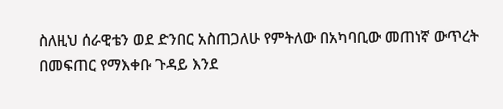ስለዚህ ሰራዊቴን ወደ ድንበር አስጠጋለሁ የምትለው በአካባቢው መጠነኛ ውጥረት በመፍጠር የማእቀቡ ጉዳይ እንደ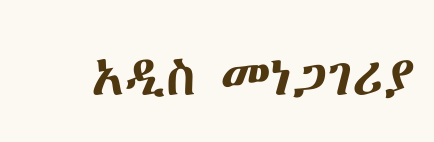አዲስ መነጋገሪያ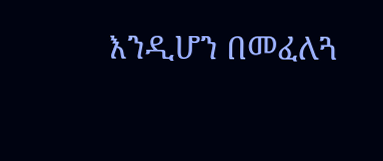እንዲሆን በመፈለጓ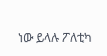ነው ይላሉ ፖለቲካ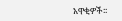አዋቂዎች፡፡